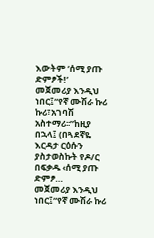እውትም ‘ሰሚ ያጡ ድምፆች!’
መጀመሪያ እንዲህ ነበር፤“የኛ ሙሽራ ኩሪ ኩሪ፣አገባሽ አስተማሪ፡፡”ከዚያ በኋላ፤ (በጓደኛዬ እርዳታ ርዕሱን ያስታወስኩት የዶ/ር በፍቃዱ ‹ሰሚ ያጡ ድምፆ…
መጀመሪያ እንዲህ ነበር፤“የኛ ሙሽራ ኩሪ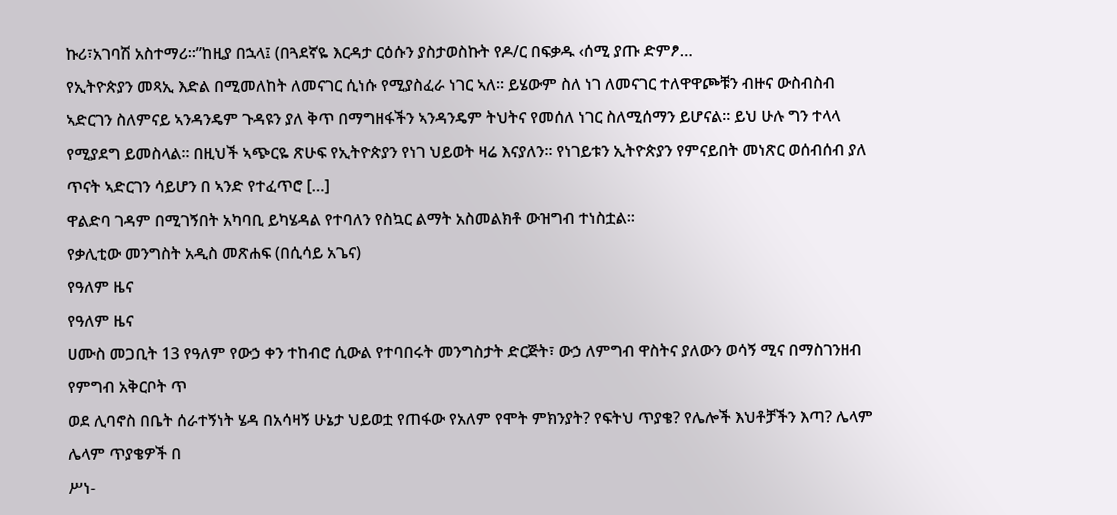ኩሪ፣አገባሽ አስተማሪ፡፡”ከዚያ በኋላ፤ (በጓደኛዬ እርዳታ ርዕሱን ያስታወስኩት የዶ/ር በፍቃዱ ‹ሰሚ ያጡ ድምፆ…
የኢትዮጵያን መጻኢ እድል በሚመለከት ለመናገር ሲነሱ የሚያስፈራ ነገር ኣለ። ይሄውም ስለ ነገ ለመናገር ተለዋዋጮቹን ብዙና ውስብስብ ኣድርገን ስለምናይ ኣንዳንዴም ጉዳዩን ያለ ቅጥ በማግዘፋችን ኣንዳንዴም ትህትና የመሰለ ነገር ስለሚሰማን ይሆናል። ይህ ሁሉ ግን ተላላ የሚያደግ ይመስላል። በዚህች ኣጭርዬ ጽሁፍ የኢትዮጵያን የነገ ህይወት ዛሬ እናያለን። የነገይቱን ኢትዮጵያን የምናይበት መነጽር ወሰብሰብ ያለ ጥናት ኣድርገን ሳይሆን በ ኣንድ የተፈጥሮ […]
ዋልድባ ገዳም በሚገኝበት አካባቢ ይካሄዳል የተባለን የስኳር ልማት አስመልክቶ ውዝግብ ተነስቷል፡፡
የቃሊቲው መንግስት አዲስ መጽሐፍ (በሲሳይ አጌና)
የዓለም ዜና
የዓለም ዜና
ሀሙስ መጋቢት 13 የዓለም የውኃ ቀን ተከብሮ ሲውል የተባበሩት መንግስታት ድርጅት፣ ውኃ ለምግብ ዋስትና ያለውን ወሳኝ ሚና በማስገንዘብ የምግብ አቅርቦት ጥ
ወደ ሊባኖስ በቤት ሰራተኝነት ሄዳ በአሳዛኝ ሁኔታ ህይወቷ የጠፋው የአለም የሞት ምክንያት? የፍትህ ጥያቄ? የሌሎች እህቶቻችን እጣ? ሌላም ሌላም ጥያቄዎች በ
ሥነ-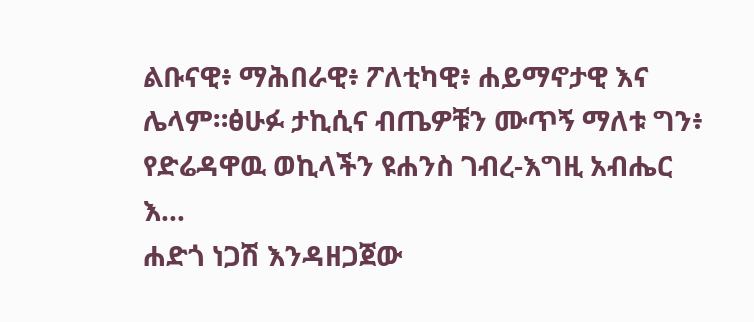ልቡናዊ፥ ማሕበራዊ፥ ፖለቲካዊ፥ ሐይማኖታዊ እና ሌላም።ፅሁፉ ታኪሲና ብጤዎቹን ሙጥኝ ማለቱ ግን፥ የድሬዳዋዉ ወኪላችን ዩሐንስ ገብረ-እግዚ አብሔር እ…
ሐድጎ ነጋሽ እንዳዘጋጀው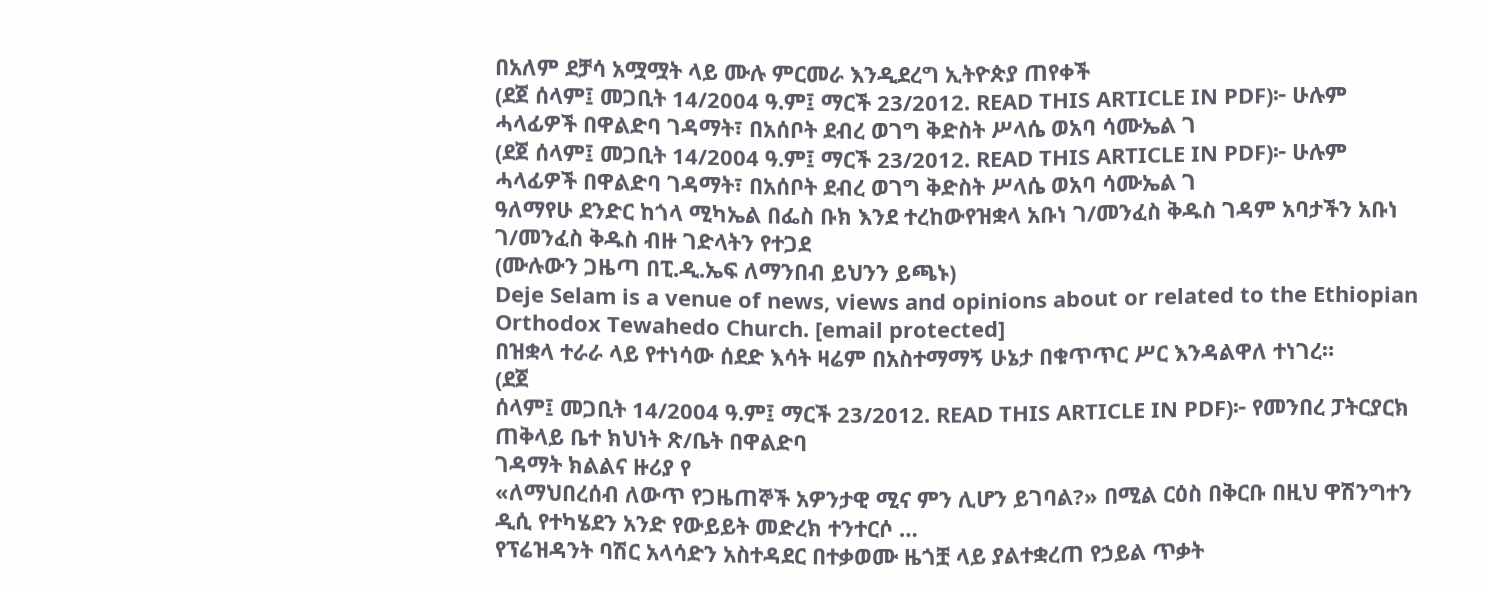በአለም ደቻሳ አሟሟት ላይ ሙሉ ምርመራ እንዲደረግ ኢትዮጵያ ጠየቀች
(ደጀ ሰላም፤ መጋቢት 14/2004 ዓ.ም፤ ማርች 23/2012. READ THIS ARTICLE IN PDF)፦ ሁሉም ሓላፊዎች በዋልድባ ገዳማት፣ በአሰቦት ደብረ ወገግ ቅድስት ሥላሴ ወአባ ሳሙኤል ገ
(ደጀ ሰላም፤ መጋቢት 14/2004 ዓ.ም፤ ማርች 23/2012. READ THIS ARTICLE IN PDF)፦ ሁሉም ሓላፊዎች በዋልድባ ገዳማት፣ በአሰቦት ደብረ ወገግ ቅድስት ሥላሴ ወአባ ሳሙኤል ገ
ዓለማየሁ ደንድር ከጎላ ሚካኤል በፌስ ቡክ እንደ ተረከውየዝቋላ አቡነ ገ/መንፈስ ቅዱስ ገዳም አባታችን አቡነ ገ/መንፈስ ቅዱስ ብዙ ገድላትን የተጋደ
(ሙሉውን ጋዜጣ በፒ.ዲ.ኤፍ ለማንበብ ይህንን ይጫኑ)
Deje Selam is a venue of news, views and opinions about or related to the Ethiopian Orthodox Tewahedo Church. [email protected]
በዝቋላ ተራራ ላይ የተነሳው ሰደድ እሳት ዛሬም በአስተማማኝ ሁኔታ በቁጥጥር ሥር እንዳልዋለ ተነገረ።
(ደጀ
ሰላም፤ መጋቢት 14/2004 ዓ.ም፤ ማርች 23/2012. READ THIS ARTICLE IN PDF)፦ የመንበረ ፓትርያርክ ጠቅላይ ቤተ ክህነት ጽ/ቤት በዋልድባ
ገዳማት ክልልና ዙሪያ የ
«ለማህበረሰብ ለውጥ የጋዜጠኞች አዎንታዊ ሚና ምን ሊሆን ይገባል?» በሚል ርዕስ በቅርቡ በዚህ ዋሽንግተን ዲሲ የተካሄደን አንድ የውይይት መድረክ ተንተርሶ …
የፕሬዝዳንት ባሽር አላሳድን አስተዳደር በተቃወሙ ዜጎቿ ላይ ያልተቋረጠ የኃይል ጥቃት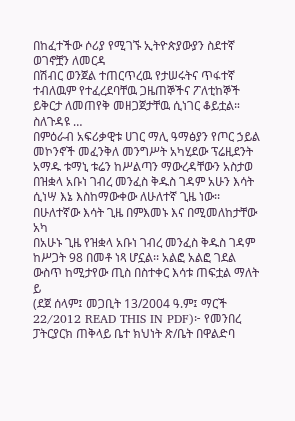በከፈተችው ሶሪያ የሚገኙ ኢትዮጵያውያን ስደተኛ ወገኖቿን ለመርዳ
በሽብር ወንጀል ተጠርጥረዉ የታሠሩትና ጥፋተኛ ተብለዉም የተፈረደባቸዉ ጋዜጠኞችና ፖለቲከኞች ይቅርታ ለመጠየቅ መዘጋጀታቸዉ ሲነገር ቆይቷል። ስለጉዳዩ …
በምዕራብ አፍሪቃዊቱ ሀገር ማሊ ዓማፅያን የጦር ኃይል መኮንኖች መፈንቅለ መንግሥት አካሂደው ፕሬዚደንት አማዱ ቱማኒ ቱሬን ከሥልጣን ማውረዳቸውን አስታወ
በዝቋላ አቡነ ገብረ መንፈስ ቅዱስ ገዳም አሁን እሳት ሲነሣ እኔ እስከማውቀው ለሁለተኛ ጊዜ ነው፡፡ በሁለተኛው እሳት ጊዜ በምእመኑ እና በሚመለከታቸው አካ
በአሁኑ ጊዜ የዝቋላ አቡነ ገብረ መንፈስ ቅዱስ ገዳም ከሥጋት 98 በመቶ ነጻ ሆኗል፡፡ አልፎ አልፎ ገደል ውስጥ ከሚታየው ጢስ በስተቀር እሳቱ ጠፍቷል ማለት ይ
(ደጀ ሰላም፤ መጋቢት 13/2004 ዓ.ም፤ ማርች 22/2012 READ THIS IN PDF)፦ የመንበረ ፓትርያርክ ጠቅላይ ቤተ ክህነት ጽ/ቤት በዋልድባ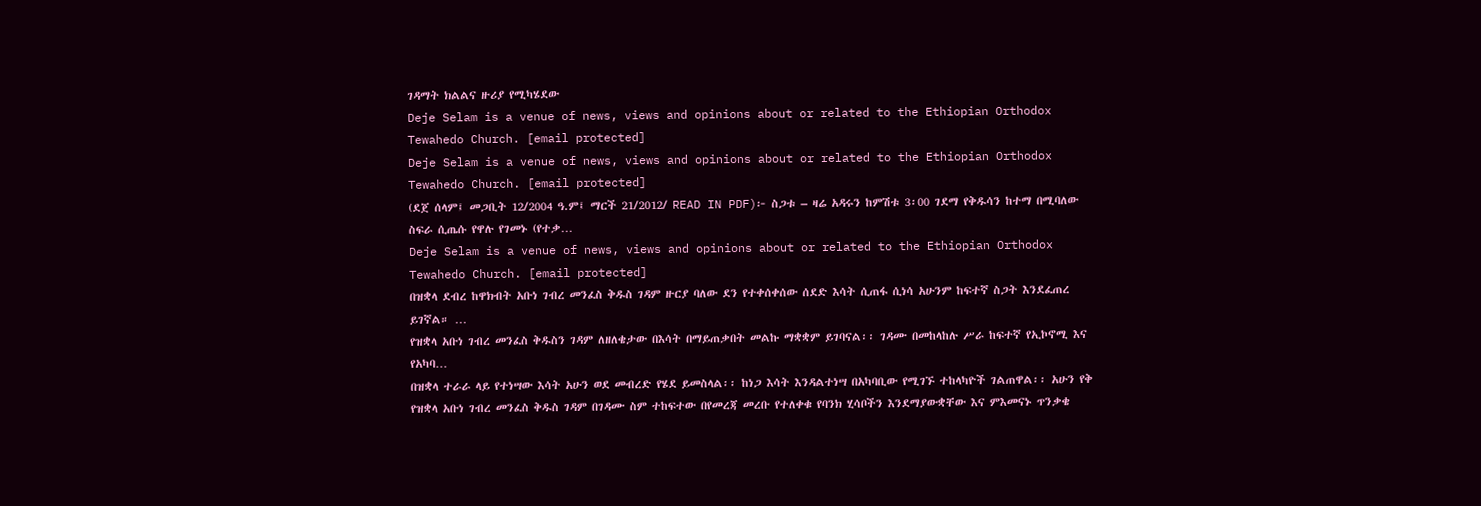ገዳማት ክልልና ዙሪያ የሚካሄደው
Deje Selam is a venue of news, views and opinions about or related to the Ethiopian Orthodox Tewahedo Church. [email protected]
Deje Selam is a venue of news, views and opinions about or related to the Ethiopian Orthodox Tewahedo Church. [email protected]
(ደጀ ሰላም፤ መጋቢት 12/2004 ዓ.ም፤ ማርች 21/2012/ READ IN PDF)፦ ስጋቱ – ዛሬ አዳሩን ከምሽቱ 3፡00 ገደማ የቅዱሳን ከተማ በሚባለው ስፍራ ሲጤሱ የዋሉ የገመኑ (የተቃ…
Deje Selam is a venue of news, views and opinions about or related to the Ethiopian Orthodox Tewahedo Church. [email protected]
በዝቋላ ደብረ ከዋክብት አቡነ ገብረ መንፈስ ቅዱስ ገዳም ዙርያ ባለው ደን የተቀሰቀሰው ሰደድ እሳት ሲጠፋ ሲነሳ አሁንም ከፍተኛ ስጋት እንደፈጠረ ይገኛል። …
የዝቋላ አቡነ ገብረ መንፈስ ቅዱስን ገዳም ለዘለቄታው በእሳት በማይጠቃበት መልኩ ማቋቋም ይገባናል፡፡ ገዳሙ በመከላከሉ ሥራ ከፍተኛ የኢኮኖሚ እና የአካባ…
በዝቋላ ተራራ ላይ የተነሣው እሳት አሁን ወደ መብረድ የሄደ ይመስላል፡፡ ከነጋ እሳት እንዳልተነሣ በአካባቢው የሚገኙ ተከላካዮች ገልጠዋል፡፡ አሁን የቅ
የዝቋላ አቡነ ገብረ መንፈስ ቅዱስ ገዳም በገዳሙ ስም ተከፍተው በየመረጃ መረቡ የተለቀቁ የባንክ ሂሳቦችን እንደማያውቋቸው እና ምእመናኑ ጥንቃቄ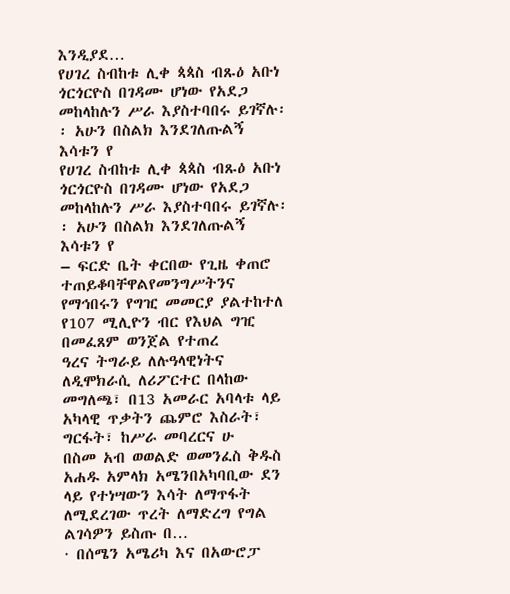እንዲያደ…
የሀገረ ስብከቱ ሊቀ ጳጳስ ብጹዕ አቡነ ጎርጎርዮስ በገዳሙ ሆነው የአደጋ መከላከሉን ሥራ እያስተባበሩ ይገኛሉ፡፡ አሁን በስልክ እንደገለጡልኝ እሳቱን የ
የሀገረ ስብከቱ ሊቀ ጳጳስ ብጹዕ አቡነ ጎርጎርዮስ በገዳሙ ሆነው የአደጋ መከላከሉን ሥራ እያስተባበሩ ይገኛሉ፡፡ አሁን በስልክ እንደገለጡልኝ እሳቱን የ
– ፍርድ ቤት ቀርበው የጊዜ ቀጠሮ ተጠይቆባቸዋልየመንግሥትንና የማኅበሩን የግዢ መመርያ ያልተከተለ የ107 ሚሊዮን ብር የእህል ግዢ በመፈጸም ወንጀል የተጠረ
ዓረና ትግራይ ለሉዓላዊነትና ለዲሞክራሲ ለሪፖርተር በላከው መግለጫ፣ በ13 አመራር አባላቱ ላይ አካላዊ ጥቃትን ጨምሮ እስራት፣ ግርፋት፣ ከሥራ መባረርና ሁ
በስመ አብ ወወልድ ወመንፈስ ቅዱስ አሐዱ አምላክ አሜንበአካባቢው ደን ላይ የተነሣውን እሳት ለማጥፋት ለሚደረገው ጥረት ለማድረግ የግል ልገሳዎን ይስጡ በ…
· በሰሜን አሜሪካ እና በአውሮፓ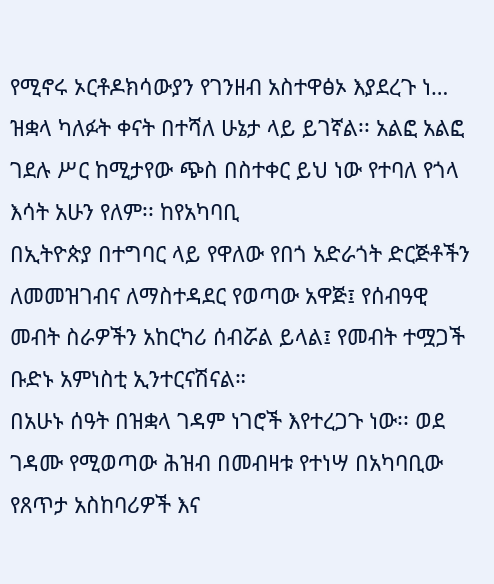የሚኖሩ ኦርቶዶክሳውያን የገንዘብ አስተዋፅኦ እያደረጉ ነ…
ዝቋላ ካለፉት ቀናት በተሻለ ሁኔታ ላይ ይገኛል፡፡ አልፎ አልፎ ገደሉ ሥር ከሚታየው ጭስ በስተቀር ይህ ነው የተባለ የጎላ እሳት አሁን የለም፡፡ ከየአካባቢ
በኢትዮጵያ በተግባር ላይ የዋለው የበጎ አድራጎት ድርጅቶችን ለመመዝገብና ለማስተዳደር የወጣው አዋጅ፤ የሰብዓዊ መብት ስራዎችን አከርካሪ ሰብሯል ይላል፤ የመብት ተሟጋች ቡድኑ አምነስቲ ኢንተርናሽናል።
በአሁኑ ሰዓት በዝቋላ ገዳም ነገሮች እየተረጋጉ ነው፡፡ ወደ ገዳሙ የሚወጣው ሕዝብ በመብዛቱ የተነሣ በአካባቢው የጸጥታ አስከባሪዎች እና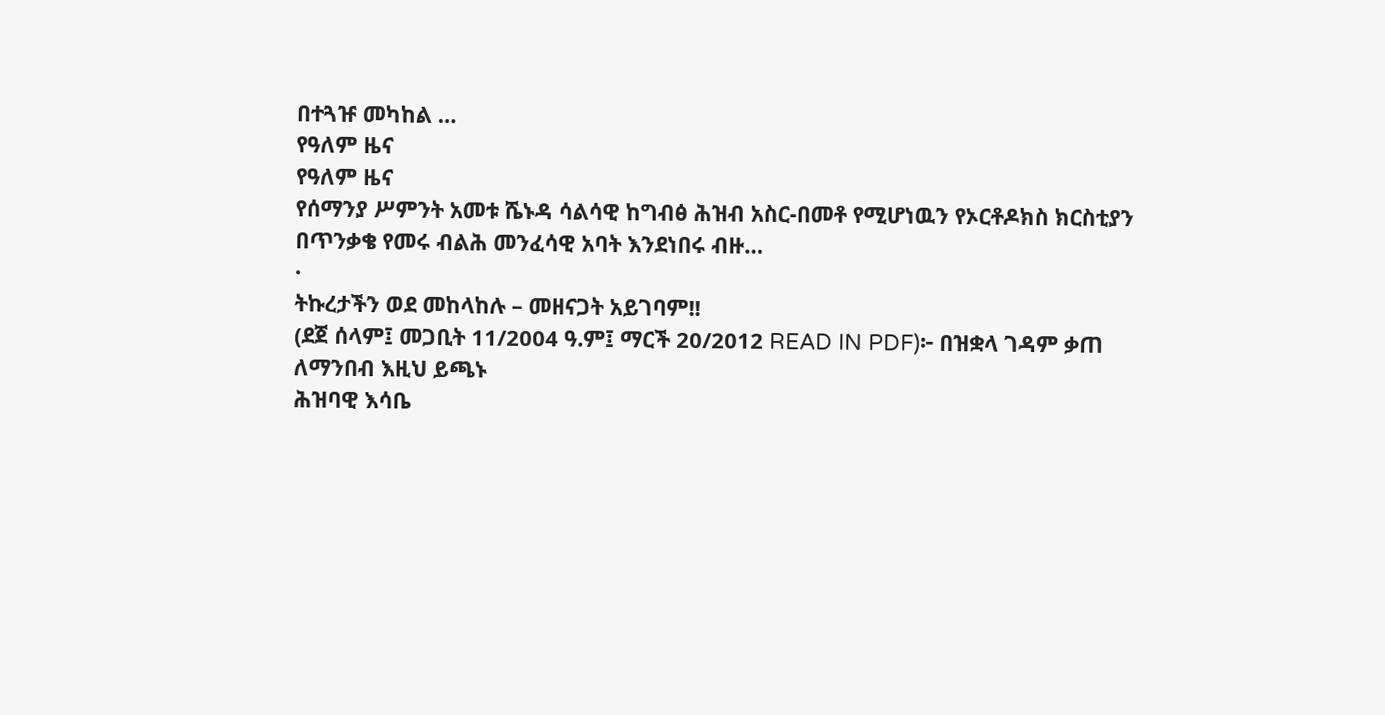በተጓዡ መካከል …
የዓለም ዜና
የዓለም ዜና
የሰማንያ ሥምንት አመቱ ሼኑዳ ሳልሳዊ ከግብፅ ሕዝብ አስር-በመቶ የሚሆነዉን የኦርቶዶክስ ክርስቲያን በጥንቃቄ የመሩ ብልሕ መንፈሳዊ አባት እንደነበሩ ብዙ…
·
ትኩረታችን ወደ መከላከሉ – መዘናጋት አይገባም!!
(ደጀ ሰላም፤ መጋቢት 11/2004 ዓ.ም፤ ማርች 20/2012 READ IN PDF)፦ በዝቋላ ገዳም ቃጠ
ለማንበብ እዚህ ይጫኑ
ሕዝባዊ እሳቤ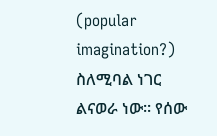(popular imagination?) ስለሚባል ነገር ልናወራ ነው፡፡ የሰው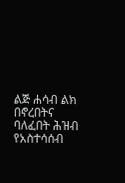ልጅ ሐሳብ ልክ በኖረበትና ባለፈበት ሕዝብ የአስተሳሰብ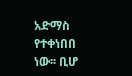አድማስ የተቀነበበ ነው፡፡ ቢሆ